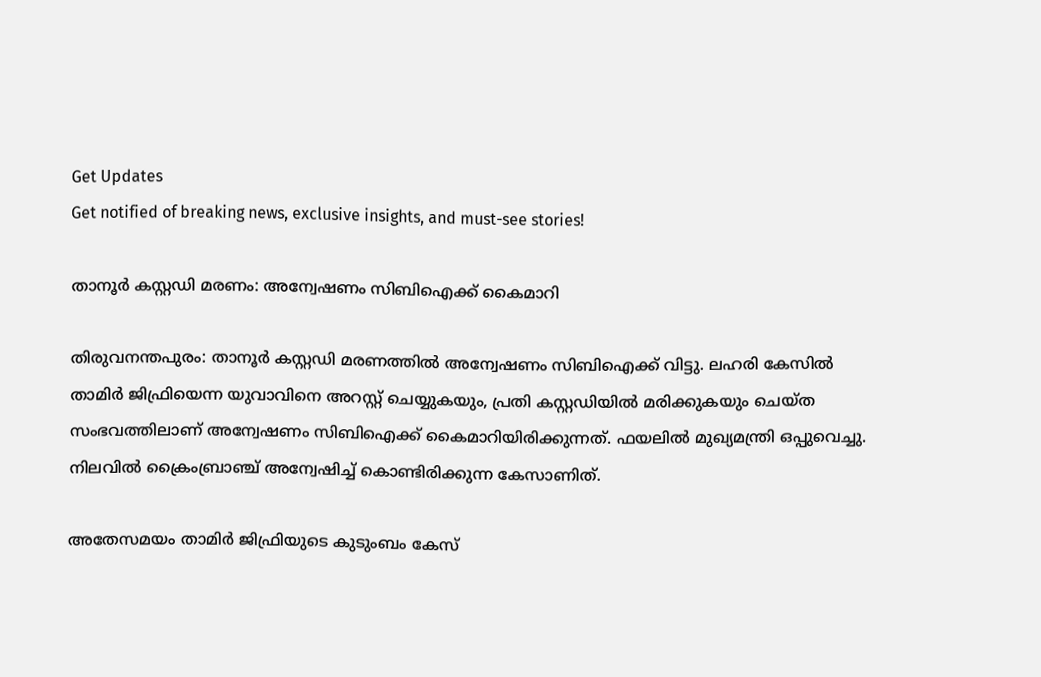Get Updates
Get notified of breaking news, exclusive insights, and must-see stories!

താനൂര്‍ കസ്റ്റഡി മരണം: അന്വേഷണം സിബിഐക്ക് കൈമാറി

തിരുവനന്തപുരം: താനൂര്‍ കസ്റ്റഡി മരണത്തില്‍ അന്വേഷണം സിബിഐക്ക് വിട്ടു. ലഹരി കേസില്‍ താമിര്‍ ജിഫ്രിയെന്ന യുവാവിനെ അറസ്റ്റ് ചെയ്യുകയും, പ്രതി കസ്റ്റഡിയില്‍ മരിക്കുകയും ചെയ്ത സംഭവത്തിലാണ് അന്വേഷണം സിബിഐക്ക് കൈമാറിയിരിക്കുന്നത്. ഫയലില്‍ മുഖ്യമന്ത്രി ഒപ്പുവെച്ചു. നിലവില്‍ ക്രൈംബ്രാഞ്ച് അന്വേഷിച്ച് കൊണ്ടിരിക്കുന്ന കേസാണിത്.

അതേസമയം താമിര്‍ ജിഫ്രിയുടെ കുടുംബം കേസ്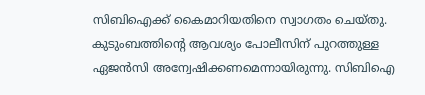സിബിഐക്ക് കൈമാറിയതിനെ സ്വാഗതം ചെയ്തു. കുടുംബത്തിന്റെ ആവശ്യം പോലീസിന് പുറത്തുള്ള ഏജന്‍സി അന്വേഷിക്കണമെന്നായിരുന്നു. സിബിഐ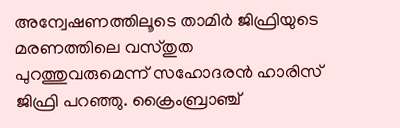അന്വേഷണത്തിലൂടെ താമിര്‍ ജിഫ്രിയുടെ മരണത്തിലെ വസ്തുത പുറത്തുവരുമെന്ന് സഹോദരന്‍ ഹാരിസ് ജിഫ്രി പറഞ്ഞു. ക്രൈംബ്രാഞ്ച്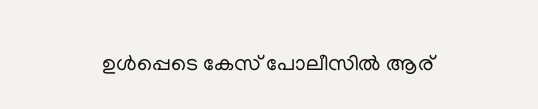ഉള്‍പ്പെടെ കേസ് പോലീസില്‍ ആര്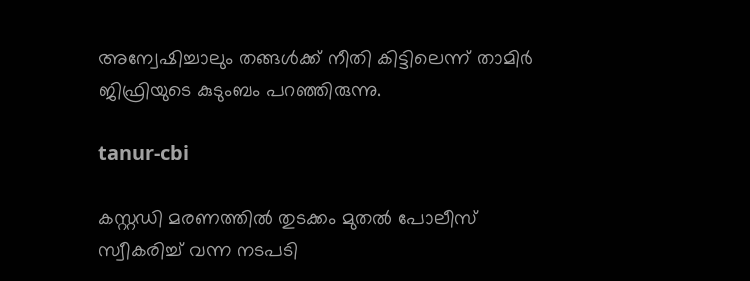അന്വേഷിച്ചാലും തങ്ങള്‍ക്ക് നീതി കിട്ടിലെന്ന് താമിര്‍ ജിഫ്രിയുടെ കുടുംബം പറഞ്ഞിരുന്നു.

tanur-cbi

കസ്റ്റഡി മരണത്തില്‍ തുടക്കം മുതല്‍ പോലീസ് സ്വീകരിച്ച് വന്ന നടപടി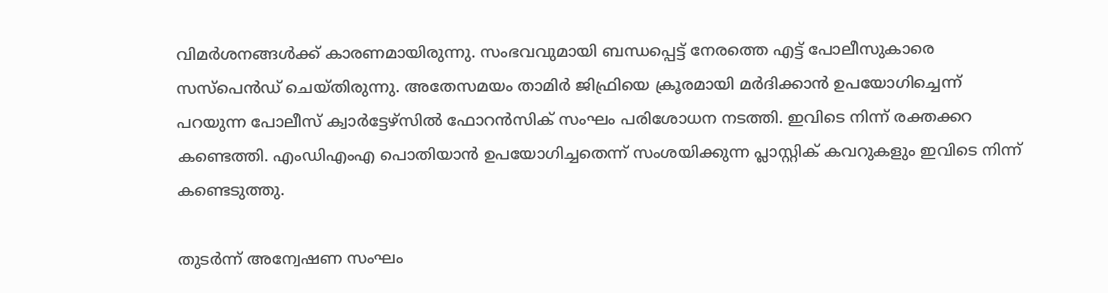വിമര്‍ശനങ്ങള്‍ക്ക് കാരണമായിരുന്നു. സംഭവവുമായി ബന്ധപ്പെട്ട് നേരത്തെ എട്ട് പോലീസുകാരെ സസ്‌പെന്‍ഡ് ചെയ്തിരുന്നു. അതേസമയം താമിര്‍ ജിഫ്രിയെ ക്രൂരമായി മര്‍ദിക്കാന്‍ ഉപയോഗിച്ചെന്ന് പറയുന്ന പോലീസ് ക്വാര്‍ട്ടേഴ്‌സില്‍ ഫോറന്‍സിക് സംഘം പരിശോധന നടത്തി. ഇവിടെ നിന്ന് രക്തക്കറ കണ്ടെത്തി. എംഡിഎംഎ പൊതിയാന്‍ ഉപയോഗിച്ചതെന്ന് സംശയിക്കുന്ന പ്ലാസ്റ്റിക് കവറുകളും ഇവിടെ നിന്ന് കണ്ടെടുത്തു.

തുടര്‍ന്ന് അന്വേഷണ സംഘം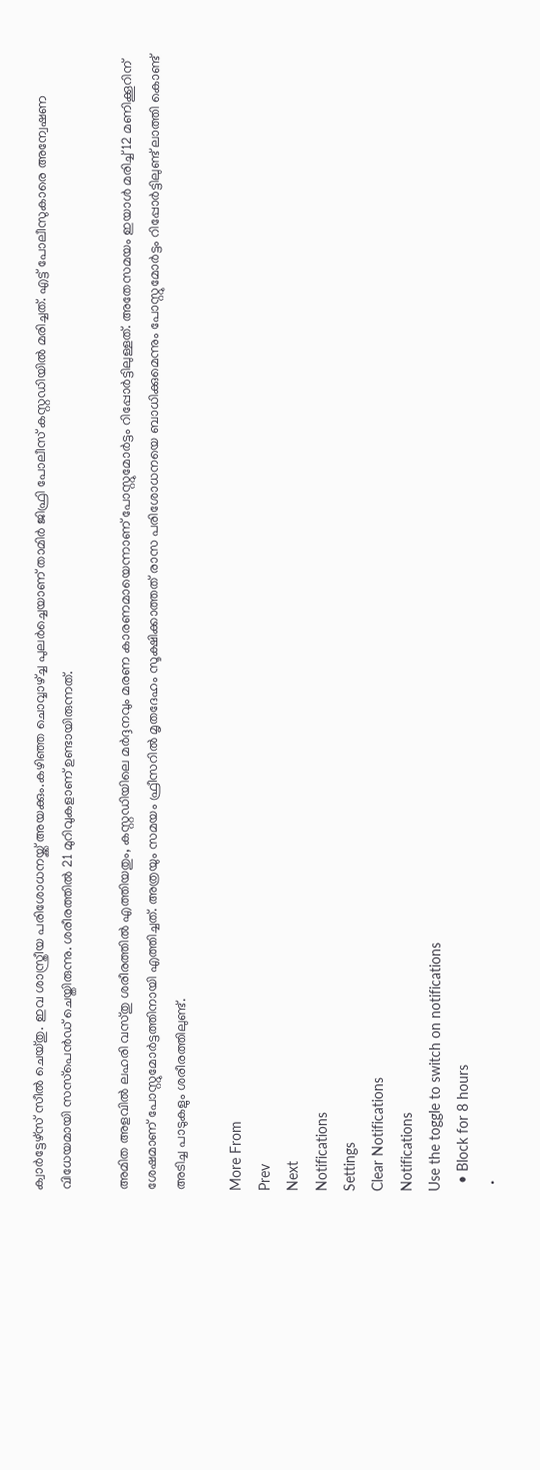ക്വാര്‍ട്ടേഴ്‌സ് സീല്‍ ചെയ്തു. ഇവ ശാസ്ത്രീയ പരിശോധനയ്ക്ക് അയക്കും.കഴിഞ്ഞ ചൊവ്വാഴ്ച്ച പുലര്‍ച്ചെയാണ് താമിര്‍ ജിഫ്രി പോലീസ് കസ്റ്റഡിയില്‍ മരിച്ചത്. എട്ട് പോലീസുകാരെ അന്വേഷണ വിധേയമായി സസ്‌പെന്‍ഡ് ചെയ്തിരുന്നു. ശരീരത്തില്‍ 21 മുറിവുകളാണ് ഉണ്ടായിരുന്നത്.

അമിത അളവില്‍ ലഹരി വസ്തു ശരീരത്തില്‍ എത്തിയതും, കസ്റ്റഡിയിലെ മര്‍ദ്ദനവും മരണ കാരണമായെന്നാണ് പോസ്റ്റുമോര്‍ട്ടം റിപ്പോര്‍ട്ടിലുള്ളത്. അതേസമയം ഇയാള്‍ മരിച്ച് 12 മണിക്കൂറിന് ശേഷമാണ് പോസ്റ്റുമോര്‍ട്ടത്തിനായി എത്തിച്ചത്. അത്രയും സമയം ഫ്രീസറില്‍ മൃതദേഹം സൂക്ഷിക്കാത്തത് രാസ പരിശോധനയെ ബാധിക്കുമെന്നും പോസ്റ്റുമോര്‍ട്ടം റിപ്പോര്‍ട്ടിലുണ്ട് ലാത്തി കൊണ്ട് അടിച്ച പാടുകളും ശരീരത്തിലുണ്ട്.

More From
Prev
Next
Notifications
Settings
Clear Notifications
Notifications
Use the toggle to switch on notifications
  • Block for 8 hours
  •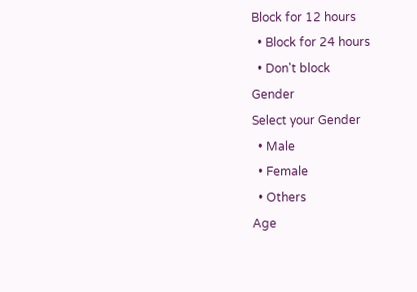Block for 12 hours
  • Block for 24 hours
  • Don't block
Gender
Select your Gender
  • Male
  • Female
  • Others
Age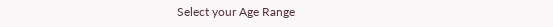Select your Age Range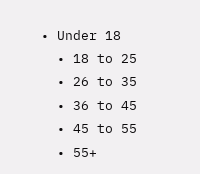• Under 18
  • 18 to 25
  • 26 to 35
  • 36 to 45
  • 45 to 55
  • 55+